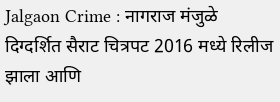Jalgaon Crime : नागराज मंजुळे दिग्दर्शित सैराट चित्रपट 2016 मध्ये रिलीज झाला आणि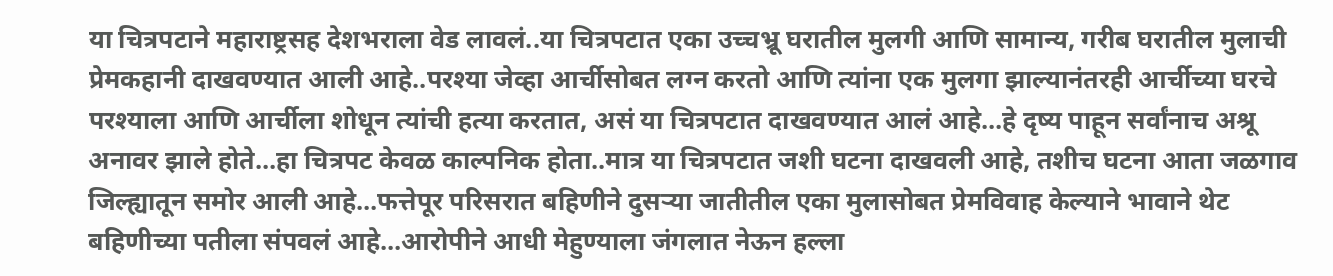या चित्रपटाने महाराष्ट्रसह देशभराला वेड लावलं..या चित्रपटात एका उच्चभ्रू घरातील मुलगी आणि सामान्य, गरीब घरातील मुलाची प्रेमकहानी दाखवण्यात आली आहे..परश्या जेव्हा आर्चीसोबत लग्न करतो आणि त्यांना एक मुलगा झाल्यानंतरही आर्चीच्या घरचे परश्याला आणि आर्चीला शोधून त्यांची हत्या करतात, असं या चित्रपटात दाखवण्यात आलं आहे…हे दृष्य पाहून सर्वांनाच अश्रू अनावर झाले होते…हा चित्रपट केवळ काल्पनिक होता..मात्र या चित्रपटात जशी घटना दाखवली आहे, तशीच घटना आता जळगाव जिल्ह्यातून समोर आली आहे…फत्तेपूर परिसरात बहिणीने दुसऱ्या जातीतील एका मुलासोबत प्रेमविवाह केल्याने भावाने थेट बहिणीच्या पतीला संपवलं आहे…आरोपीने आधी मेहुण्याला जंगलात नेऊन हल्ला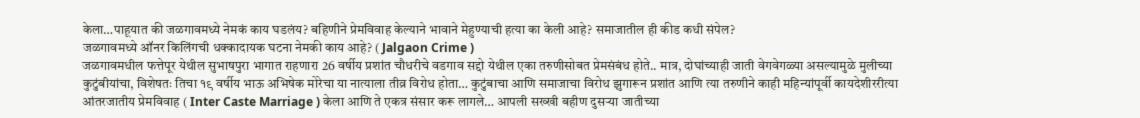केला…पाहूयात की जळगावमध्ये नेमकं काय घडलंय? बहिणीने प्रेमविवाह केल्याने भावाने मेहुण्याची हत्या का केली आहे? समाजातील ही कीड कधी संपेल?
जळगावमध्ये ऑनर किलिंगची धक्कादायक घटना नेमकी काय आहे? ( Jalgaon Crime )
जळगावमधील फत्तेपूर येथील सुभाषपुरा भागात राहणारा 26 वर्षीय प्रशांत चौधरीचे वडगाव सद्दो येथील एका तरुणीसोबत प्रेमसंबंध होते.. मात्र, दोघांच्याही जाती वेगवेगळ्या असल्यामुळे मुलीच्या कुटुंबीयांचा, विशेषतः तिचा १९ वर्षीय भाऊ अभिषेक मोरेचा या नात्याला तीव्र विरोध होता… कुटुंबाचा आणि समाजाचा विरोध झुगारून प्रशांत आणि त्या तरुणीने काही महिन्यांपूर्वी कायदेशीररीत्या आंतरजातीय प्रेमविवाह ( Inter Caste Marriage ) केला आणि ते एकत्र संसार करू लागले… आपली सख्खी बहीण दुसऱ्या जातीच्या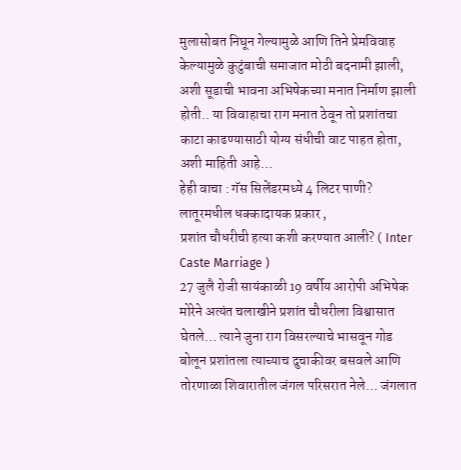मुलासोबत निघून गेल्यामुळे आणि तिने प्रेमविवाह केल्यामुळे कुटुंबाची समाजात मोठी बदनामी झाली, अशी सूडाची भावना अभिषेकच्या मनात निर्माण झाली होती.. या विवाहाचा राग मनात ठेवून तो प्रशांतचा काटा काढण्यासाठी योग्य संधीची वाट पाहत होता, अशी माहिती आहे…
हेही वाचा : गॅस सिलेंडरमध्ये 4 लिटर पाणी? लातूरमधील धक्कादायक प्रकार ,
प्रशांत चौधरीची हत्या कशी करण्यात आली? ( Inter Caste Marriage )
27 जुलै रोजी सायंकाळी 19 वर्षीय आरोपी अभिषेक मोरेने अत्यंत चलाखीने प्रशांत चौधरीला विश्वासात घेतले… त्याने जुना राग विसरल्याचे भासवून गोड बोलून प्रशांतला त्याच्याच दुचाकीवर बसवले आणि तोरणाळा शिवारातील जंगल परिसरात नेले… जंगलात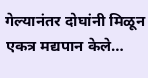गेल्यानंतर दोघांनी मिळून एकत्र मद्यपान केले…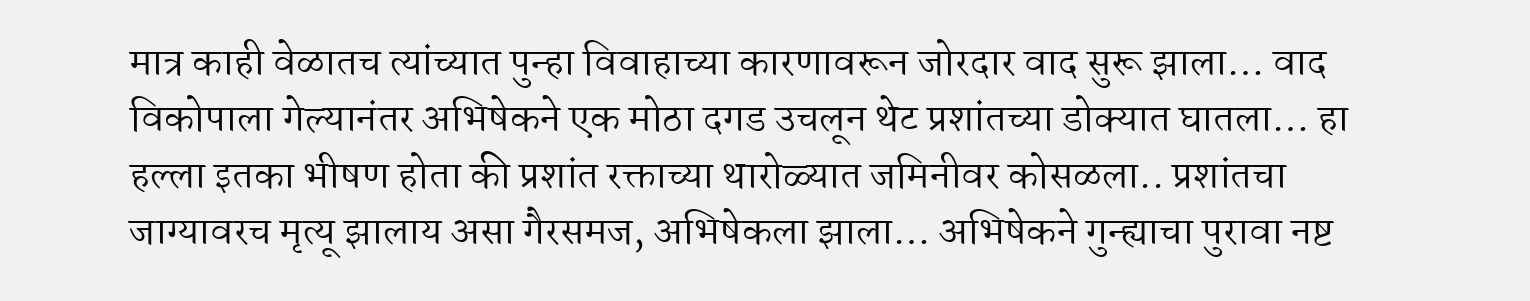मात्र काही वेळातच त्यांच्यात पुन्हा विवाहाच्या कारणावरून जोरदार वाद सुरू झाला… वाद विकोपाला गेल्यानंतर अभिषेकने एक मोठा दगड उचलून थेट प्रशांतच्या डोक्यात घातला… हा हल्ला इतका भीषण होता की प्रशांत रक्ताच्या थारोळ्यात जमिनीवर कोसळला.. प्रशांतचा जाग्यावरच मृत्यू झालाय असा गैरसमज, अभिषेकला झाला… अभिषेकने गुन्ह्याचा पुरावा नष्ट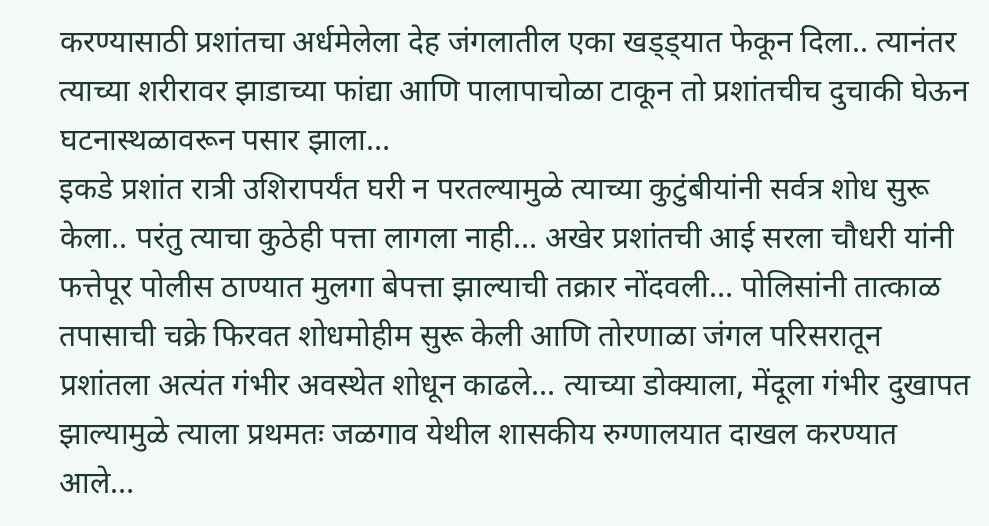करण्यासाठी प्रशांतचा अर्धमेलेला देह जंगलातील एका खड्ड्यात फेकून दिला.. त्यानंतर त्याच्या शरीरावर झाडाच्या फांद्या आणि पालापाचोळा टाकून तो प्रशांतचीच दुचाकी घेऊन घटनास्थळावरून पसार झाला…
इकडे प्रशांत रात्री उशिरापर्यंत घरी न परतल्यामुळे त्याच्या कुटुंबीयांनी सर्वत्र शोध सुरू केला.. परंतु त्याचा कुठेही पत्ता लागला नाही… अखेर प्रशांतची आई सरला चौधरी यांनी फत्तेपूर पोलीस ठाण्यात मुलगा बेपत्ता झाल्याची तक्रार नोंदवली… पोलिसांनी तात्काळ तपासाची चक्रे फिरवत शोधमोहीम सुरू केली आणि तोरणाळा जंगल परिसरातून प्रशांतला अत्यंत गंभीर अवस्थेत शोधून काढले… त्याच्या डोक्याला, मेंदूला गंभीर दुखापत झाल्यामुळे त्याला प्रथमतः जळगाव येथील शासकीय रुग्णालयात दाखल करण्यात आले…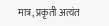मात्र, प्रकृती अत्यंत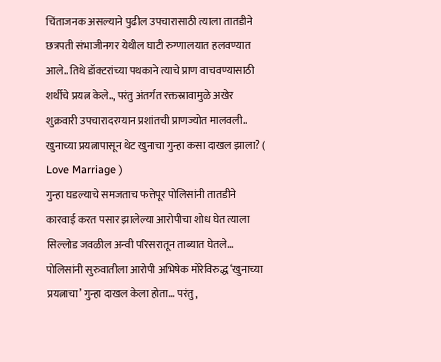चिंताजनक असल्याने पुढील उपचारासाठी त्याला तातडीने छत्रपती संभाजीनगर येथील घाटी रुग्णालयात हलवण्यात आले.. तिथे डॉक्टरांच्या पथकाने त्याचे प्राण वाचवण्यासाठी शर्थीचे प्रयत्न केले.., परंतु अंतर्गत रक्तस्रावामुळे अखेर शुक्रवारी उपचारादरम्यान प्रशांतची प्राणज्योत मालवली..
खुनाच्या प्रयत्नापासून थेट खुनाचा गुन्हा कसा दाखल झाला? ( Love Marriage )
गुन्हा घडल्याचे समजताच फत्तेपूर पोलिसांनी तातडीने कारवाई करत पसार झालेल्या आरोपीचा शोध घेत त्याला सिल्लोड जवळील अन्वी परिसरातून ताब्यात घेतले… पोलिसांनी सुरुवातीला आरोपी अभिषेक मोरेविरुद्ध ‘खुनाच्या प्रयत्नाचा’ गुन्हा दाखल केला होता… परंतु,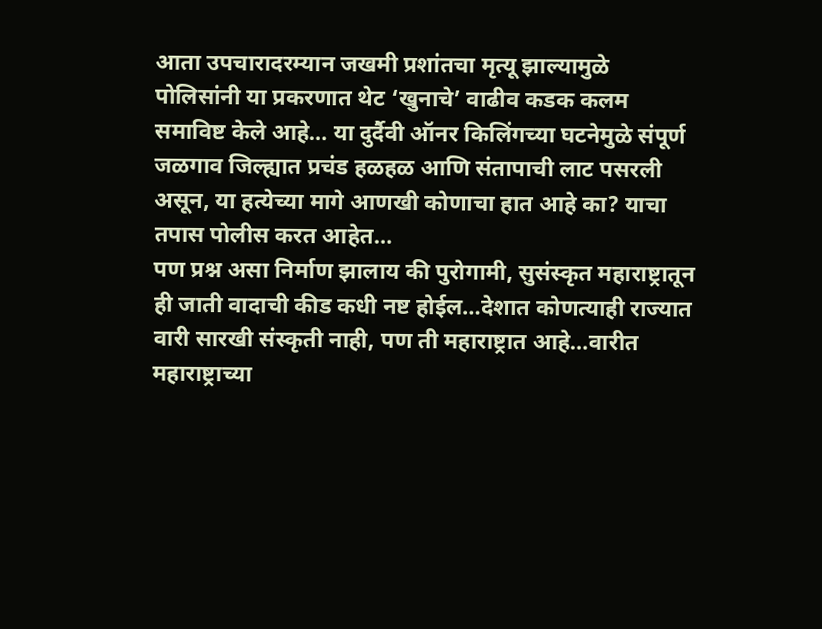आता उपचारादरम्यान जखमी प्रशांतचा मृत्यू झाल्यामुळे पोलिसांनी या प्रकरणात थेट ‘खुनाचे’ वाढीव कडक कलम समाविष्ट केले आहे… या दुर्दैवी ऑनर किलिंगच्या घटनेमुळे संपूर्ण जळगाव जिल्ह्यात प्रचंड हळहळ आणि संतापाची लाट पसरली असून, या हत्येच्या मागे आणखी कोणाचा हात आहे का? याचा तपास पोलीस करत आहेत…
पण प्रश्न असा निर्माण झालाय की पुरोगामी, सुसंस्कृत महाराष्ट्रातून ही जाती वादाची कीड कधी नष्ट होईल…देशात कोणत्याही राज्यात वारी सारखी संस्कृती नाही, पण ती महाराष्ट्रात आहे…वारीत महाराष्ट्राच्या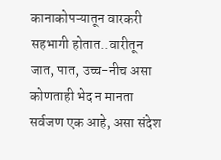कानाकोपऱ्यातून वारकरी सहभागी होतात..वारीतून जात, पात, उच्च-नीच असा कोणताही भेद न मानता सर्वजण एक आहे, असा संदेश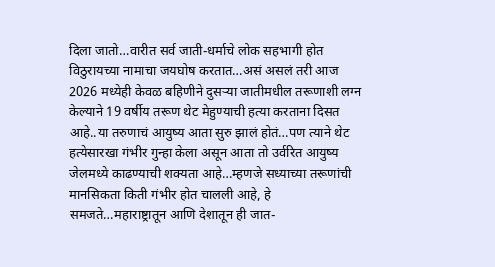दिला जातो…वारीत सर्व जाती-धर्माचे लोक सहभागी होत विठुरायच्या नामाचा जयघोष करतात…असं असलं तरी आज 2026 मध्येही केवळ बहिणीने दुसऱ्या जातीमधील तरूणाशी लग्न केल्याने 19 वर्षीय तरूण थेट मेहुण्याची हत्या करताना दिसत आहे..या तरुणाचं आयुष्य आता सुरु झालं होतं…पण त्याने थेट हत्येसारखा गंभीर गुन्हा केला असून आता तो उर्वरित आयुष्य जेलमध्ये काढण्याची शक्यता आहे…म्हणजे सध्याच्या तरूणांची मानसिकता किती गंभीर होत चालली आहे, हे समजते…महाराष्ट्रातून आणि देशातून ही जात-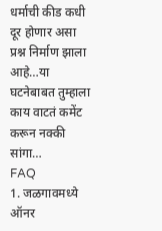धर्माची कीड कधी दूर होणार असा प्रश्न निर्माण झाला आहे…या घटनेबाबत तुम्हाला काय वाटतं कमेंट करून नक्की सांगा…
FAQ
1. जळगावमध्ये ऑनर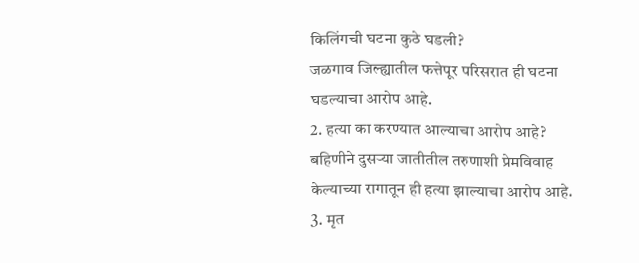किलिंगची घटना कुठे घडली?
जळगाव जिल्ह्यातील फत्तेपूर परिसरात ही घटना घडल्याचा आरोप आहे.
2. हत्या का करण्यात आल्याचा आरोप आहे?
बहिणीने दुसऱ्या जातीतील तरुणाशी प्रेमविवाह केल्याच्या रागातून ही हत्या झाल्याचा आरोप आहे.
3. मृत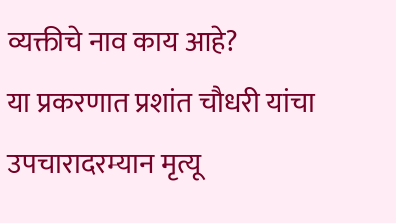व्यक्तीचे नाव काय आहे?
या प्रकरणात प्रशांत चौधरी यांचा उपचारादरम्यान मृत्यू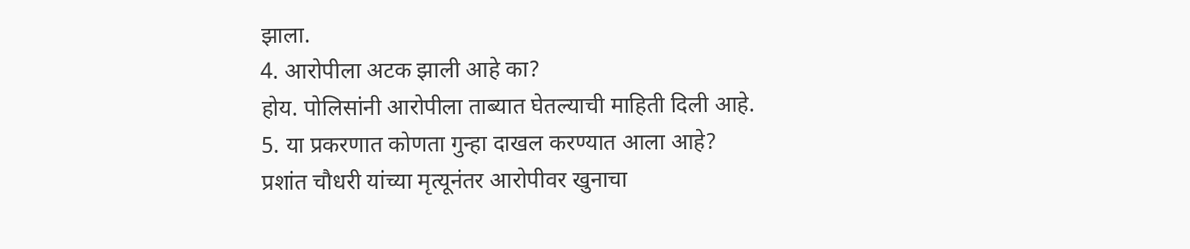झाला.
4. आरोपीला अटक झाली आहे का?
होय. पोलिसांनी आरोपीला ताब्यात घेतल्याची माहिती दिली आहे.
5. या प्रकरणात कोणता गुन्हा दाखल करण्यात आला आहे?
प्रशांत चौधरी यांच्या मृत्यूनंतर आरोपीवर खुनाचा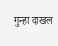गुन्हा दाखल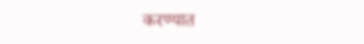करण्यात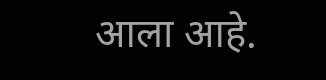आला आहे.